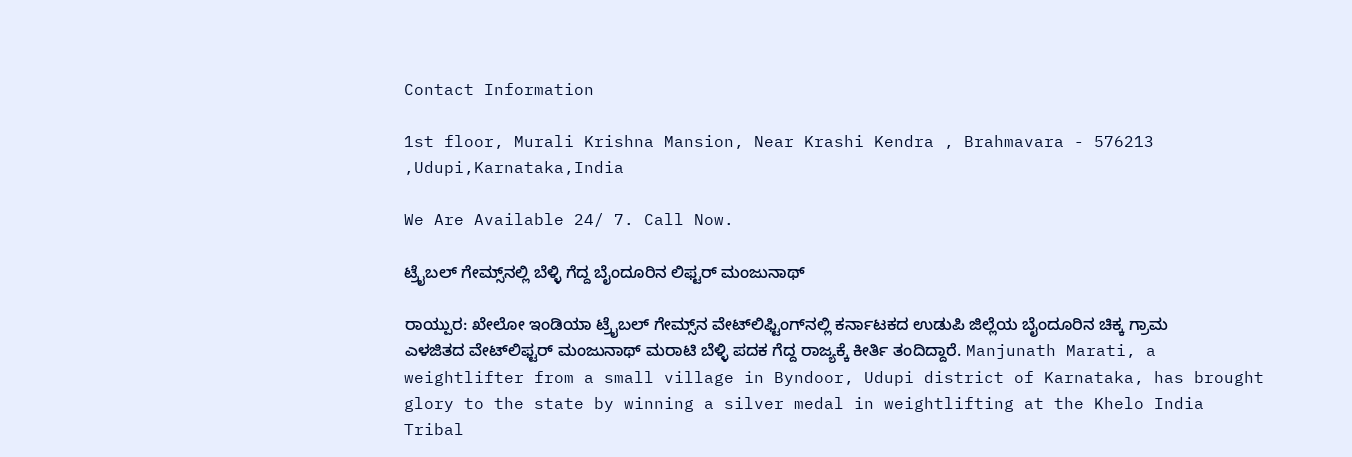Contact Information

1st floor, Murali Krishna Mansion, Near Krashi Kendra , Brahmavara - 576213 ,Udupi,Karnataka,India

We Are Available 24/ 7. Call Now.

ಟ್ರೈಬಲ್‌ ಗೇಮ್ಸ್‌ನಲ್ಲಿ ಬೆಳ್ಳಿ ಗೆದ್ದ ಬೈಂದೂರಿನ ಲಿಫ್ಟರ್‌ ಮಂಜುನಾಥ್

ರಾಯ್ಪುರ: ಖೇಲೋ ಇಂಡಿಯಾ ಟ್ರೈಬಲ್‌ ಗೇಮ್ಸ್‌ನ ವೇಟ್‌ಲಿಫ್ಟಿಂಗ್‌ನಲ್ಲಿ ಕರ್ನಾಟಕದ ಉಡುಪಿ ಜಿಲ್ಲೆಯ ಬೈಂದೂರಿನ ಚಿಕ್ಕ ಗ್ರಾಮ ಎಳಜಿತದ ವೇಟ್‌ಲಿಫ್ಟರ್‌ ಮಂಜುನಾಥ್‌ ಮರಾಟಿ ಬೆಳ್ಳಿ ಪದಕ ಗೆದ್ದ ರಾಜ್ಯಕ್ಕೆ ಕೀರ್ತಿ ತಂದಿದ್ದಾರೆ. Manjunath Marati, a weightlifter from a small village in Byndoor, Udupi district of Karnataka, has brought glory to the state by winning a silver medal in weightlifting at the Khelo India Tribal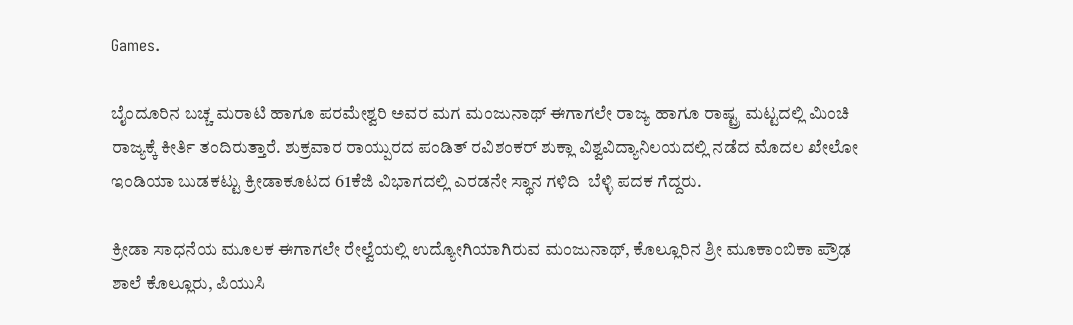Games.

ಬೈಂದೂರಿನ ಬಚ್ಚ ಮರಾಟಿ ಹಾಗೂ ಪರಮೇಶ್ವರಿ ಅವರ ಮಗ ಮಂಜುನಾಥ್‌ ಈಗಾಗಲೇ ರಾಜ್ಯ ಹಾಗೂ ರಾಷ್ಟ್ರ ಮಟ್ಟದಲ್ಲಿ ಮಿಂಚಿ ರಾಜ್ಯಕ್ಕೆ ಕೀರ್ತಿ ತಂದಿರುತ್ತಾರೆ. ಶುಕ್ರವಾರ ರಾಯ್ಪುರದ ಪಂಡಿತ್‌ ರವಿಶಂಕರ್‌ ಶುಕ್ಲಾ ವಿಶ್ವವಿದ್ಯಾನಿಲಯದಲ್ಲಿ ನಡೆದ ಮೊದಲ ಖೇಲೋ ಇಂಡಿಯಾ ಬುಡಕಟ್ಟು ಕ್ರೀಡಾಕೂಟದ 61ಕೆಜಿ ವಿಭಾಗದಲ್ಲಿ ಎರಡನೇ ಸ್ಥಾನ ಗಳಿದಿ  ಬೆಳ್ಳಿ ಪದಕ ಗೆದ್ದರು.

ಕ್ರೀಡಾ ಸಾಧನೆಯ ಮೂಲಕ ಈಗಾಗಲೇ ರೇಲ್ವೆಯಲ್ಲಿ ಉದ್ಯೋಗಿಯಾಗಿರುವ ಮಂಜುನಾಥ್‌, ಕೊಲ್ಲೂರಿನ ಶ್ರೀ ಮೂಕಾಂಬಿಕಾ ಪ್ರೌಢ ಶಾಲೆ ಕೊಲ್ಲೂರು, ಪಿಯುಸಿ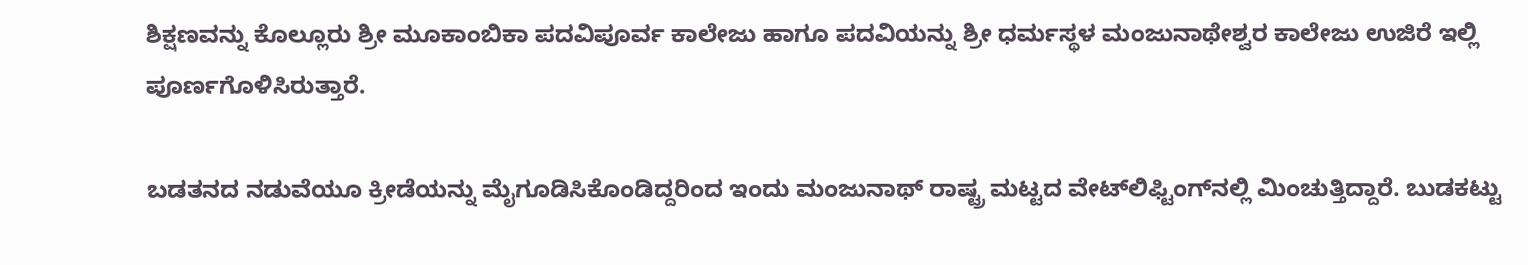ಶಿಕ್ಷಣವನ್ನು ಕೊಲ್ಲೂರು ಶ್ರೀ ಮೂಕಾಂಬಿಕಾ ಪದವಿಪೂರ್ವ ಕಾಲೇಜು ಹಾಗೂ ಪದವಿಯನ್ನು ಶ್ರೀ ಧರ್ಮಸ್ಥಳ ಮಂಜುನಾಥೇಶ್ವರ ಕಾಲೇಜು ಉಜಿರೆ ಇಲ್ಲಿ ಪೂರ್ಣಗೊಳಿಸಿರುತ್ತಾರೆ.

ಬಡತನದ ನಡುವೆಯೂ ಕ್ರೀಡೆಯನ್ನು ಮೈಗೂಡಿಸಿಕೊಂಡಿದ್ದರಿಂದ ಇಂದು ಮಂಜುನಾಥ್‌ ರಾಷ್ಟ್ರ ಮಟ್ಟದ ವೇಟ್‌ಲಿಫ್ಟಿಂಗ್‌ನಲ್ಲಿ ಮಿಂಚುತ್ತಿದ್ದಾರೆ. ಬುಡಕಟ್ಟು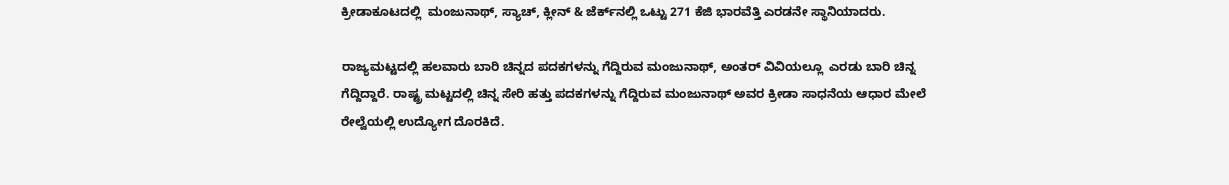ಕ್ರೀಡಾಕೂಟದಲ್ಲಿ  ಮಂಜುನಾಥ್‌, ಸ್ಯಾಚ್‌, ಕ್ಲೀನ್‌ & ಜೆರ್ಕ್‌ನಲ್ಲಿ ಒಟ್ಟು 271 ಕೆಜಿ ಭಾರವೆತ್ತಿ ಎರಡನೇ ಸ್ಥಾನಿಯಾದರು.

ರಾಜ್ಯಮಟ್ಟದಲ್ಲಿ ಹಲವಾರು ಬಾರಿ ಚಿನ್ನದ ಪದಕಗಳನ್ನು ಗೆದ್ದಿರುವ ಮಂಜುನಾಥ್‌, ಅಂತರ್‌ ವಿವಿಯಲ್ಲೂ  ಎರಡು ಬಾರಿ ಚಿನ್ನ ಗೆದ್ದಿದ್ದಾರೆ. ರಾಷ್ಟ್ರ ಮಟ್ಟದಲ್ಲಿ ಚಿನ್ನ ಸೇರಿ ಹತ್ತು ಪದಕಗಳನ್ನು ಗೆದ್ದಿರುವ ಮಂಜುನಾಥ್‌ ಅವರ ಕ್ರೀಡಾ ಸಾಧನೆಯ ಆಧಾರ ಮೇಲೆ ರೇಲ್ವೆಯಲ್ಲಿ ಉದ್ಯೋಗ ದೊರಕಿದೆ.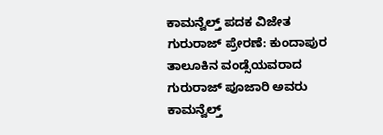ಕಾಮನ್ವೆಲ್ತ್‌ ಪದಕ ವಿಜೇತ ಗುರುರಾಜ್‌ ಪ್ರೇರಣೆ: ಕುಂದಾಪುರ ತಾಲೂಕಿನ ವಂಡ್ಸೆಯವರಾದ ಗುರುರಾಜ್‌ ಪೂಜಾರಿ ಅವರು ಕಾಮನ್ವೆಲ್ತ್‌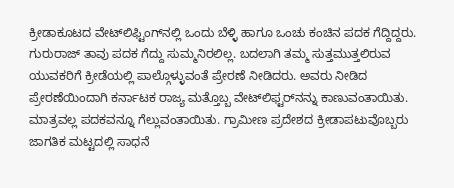ಕ್ರೀಡಾಕೂಟದ ವೇಟ್‌ಲಿಫ್ಟಿಂಗ್‌ನಲ್ಲಿ ಒಂದು ಬೆಳ್ಳಿ ಹಾಗೂ ಒಂಚು ಕಂಚಿನ ಪದಕ ಗೆದ್ದಿದ್ದರು. ಗುರುರಾಜ್‌ ತಾವು ಪದಕ ಗೆದ್ದು ಸುಮ್ಮನಿರಲಿಲ್ಲ. ಬದಲಾಗಿ ತಮ್ಮ ಸುತ್ತಮುತ್ತಲಿರುವ ಯುವಕರಿಗೆ ಕ್ರೀಡೆಯಲ್ಲಿ ಪಾಲ್ಗೊಳ್ಳುವಂತೆ ಪ್ರೇರಣೆ ನೀಡಿದರು. ಅವರು ನೀಡಿದ ಪ್ರೇರಣೆಯಿಂದಾಗಿ ಕರ್ನಾಟಕ ರಾಜ್ಯ ಮತ್ತೊಬ್ಬ ವೇಟ್‌ಲಿಫ್ಟರ್‌ನನ್ನು ಕಾಣುವಂತಾಯಿತು. ಮಾತ್ರವಲ್ಲ ಪದಕವನ್ನೂ ಗೆಲ್ಲುವಂತಾಯಿತು. ಗ್ರಾಮೀಣ ಪ್ರದೇಶದ ಕ್ರೀಡಾಪಟುವೊಬ್ಬರು ಜಾಗತಿಕ ಮಟ್ಟದಲ್ಲಿ ಸಾಧನೆ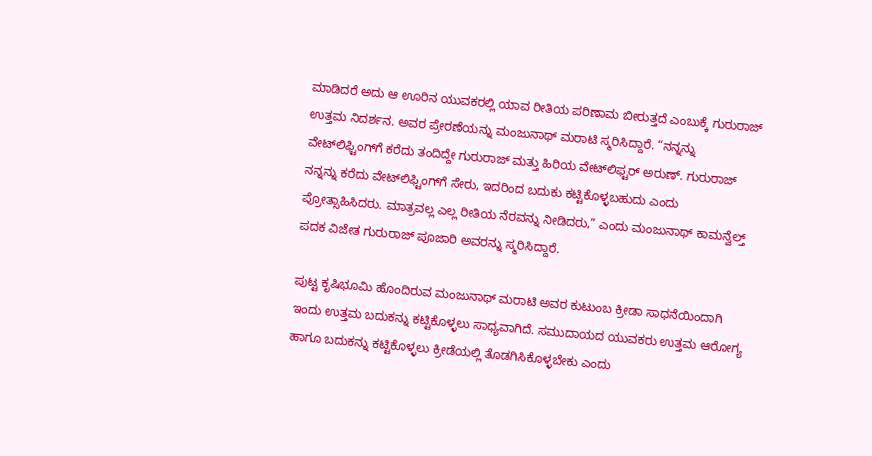ಮಾಡಿದರೆ ಅದು ಆ ಊರಿನ ಯುವಕರಲ್ಲಿ ಯಾವ ರೀತಿಯ ಪರಿಣಾಮ ಬೀರುತ್ತದೆ ಎಂಬುಕ್ಕೆ ಗುರುರಾಜ್‌ ಉತ್ತಮ ನಿದರ್ಶನ. ಅವರ ಪ್ರೇರಣೆಯನ್ನು ಮಂಜುನಾಥ್‌ ಮರಾಟಿ ಸ್ಮರಿಸಿದ್ದಾರೆ. “ನನ್ನನ್ನು ವೇಟ್‌ಲಿಫ್ಟಿಂಗ್‌ಗೆ ಕರೆದು ತಂದಿದ್ದೇ ಗುರುರಾಜ್‌ ಮತ್ತು ಹಿರಿಯ ವೇಟ್‌ಲಿಫ್ಟರ್‌ ಅರುಣ್‌. ಗುರುರಾಜ್‌ ನನ್ನನ್ನು ಕರೆದು ವೇಟ್‌ಲಿಫ್ಟಿಂಗ್‌ಗೆ ಸೇರು, ಇದರಿಂದ ಬದುಕು ಕಟ್ಟಿಕೊಳ್ಳಬಹುದು ಎಂದು ಪ್ರೋತ್ಸಾಹಿಸಿದರು. ಮಾತ್ರವಲ್ಲ ಎಲ್ಲ ರೀತಿಯ ನೆರವನ್ನು ನೀಡಿದರು,” ಎಂದು ಮಂಜುನಾಥ್‌ ಕಾಮನ್ವೆಲ್ತ್‌ ಪದಕ ವಿಜೇತ ಗುರುರಾಜ್‌ ಪೂಜಾರಿ ಅವರನ್ನು ಸ್ಮರಿಸಿದ್ದಾರೆ.

ಪುಟ್ಟ ಕೃಷಿಭೂಮಿ ಹೊಂದಿರುವ ಮಂಜುನಾಥ್‌ ಮರಾಟಿ ಅವರ ಕುಟುಂಬ ಕ್ರೀಡಾ ಸಾಧನೆಯಿಂದಾಗಿ ಇಂದು ಉತ್ತಮ ಬದುಕನ್ನು ಕಟ್ಟಿಕೊಳ್ಳಲು ಸಾಧ್ಯವಾಗಿದೆ. ಸಮುದಾಯದ ಯುವಕರು ಉತ್ತಮ ಆರೋಗ್ಯ ಹಾಗೂ ಬದುಕನ್ನು ಕಟ್ಟಿಕೊಳ್ಳಲು ಕ್ರೀಡೆಯಲ್ಲಿ ತೊಡಗಿಸಿಕೊಳ್ಳಬೇಕು ಎಂದು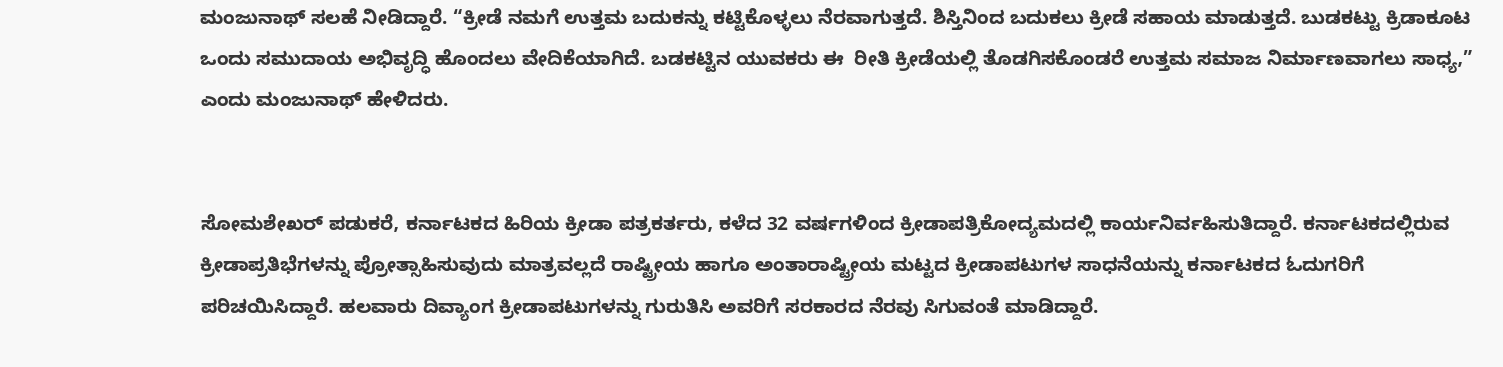ಮಂಜುನಾಥ್‌ ಸಲಹೆ ನೀಡಿದ್ದಾರೆ. “ಕ್ರೀಡೆ ನಮಗೆ ಉತ್ತಮ ಬದುಕನ್ನು ಕಟ್ಟಿಕೊಳ್ಳಲು ನೆರವಾಗುತ್ತದೆ. ಶಿಸ್ತಿನಿಂದ ಬದುಕಲು ಕ್ರೀಡೆ ಸಹಾಯ ಮಾಡುತ್ತದೆ. ಬುಡಕಟ್ಟು ಕ್ರಿಡಾಕೂಟ ಒಂದು ಸಮುದಾಯ ಅಭಿವೃದ್ಧಿ ಹೊಂದಲು ವೇದಿಕೆಯಾಗಿದೆ. ಬಡಕಟ್ಟಿನ ಯುವಕರು ಈ  ರೀತಿ ಕ್ರೀಡೆಯಲ್ಲಿ ತೊಡಗಿಸಕೊಂಡರೆ ಉತ್ತಮ ಸಮಾಜ ನಿರ್ಮಾಣವಾಗಲು ಸಾಧ್ಯ,” ಎಂದು ಮಂಜುನಾಥ್‌ ಹೇಳಿದರು.


ಸೋಮಶೇಖರ್‌ ಪಡುಕರೆ, ಕರ್ನಾಟಕದ ಹಿರಿಯ ಕ್ರೀಡಾ ಪತ್ರಕರ್ತರು, ಕಳೆದ 32 ವರ್ಷಗಳಿಂದ ಕ್ರೀಡಾಪತ್ರಿಕೋದ್ಯಮದಲ್ಲಿ ಕಾರ್ಯನಿರ್ವಹಿಸುತಿದ್ದಾರೆ. ಕರ್ನಾಟಕದಲ್ಲಿರುವ ಕ್ರೀಡಾಪ್ರತಿಭೆಗಳನ್ನು ಪ್ರೋತ್ಸಾಹಿಸುವುದು ಮಾತ್ರವಲ್ಲದೆ ರಾಷ್ಟ್ರೀಯ ಹಾಗೂ ಅಂತಾರಾಷ್ಟ್ರೀಯ ಮಟ್ಟದ ಕ್ರೀಡಾಪಟುಗಳ ಸಾಧನೆಯನ್ನು ಕರ್ನಾಟಕದ ಓದುಗರಿಗೆ ಪರಿಚಯಿಸಿದ್ದಾರೆ. ಹಲವಾರು ದಿವ್ಯಾಂಗ ಕ್ರೀಡಾಪಟುಗಳನ್ನು ಗುರುತಿಸಿ ಅವರಿಗೆ ಸರಕಾರದ ನೆರವು ಸಿಗುವಂತೆ ಮಾಡಿದ್ದಾರೆ.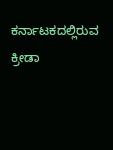ಕರ್ನಾಟಕದಲ್ಲಿರುವ ಕ್ರೀಡಾ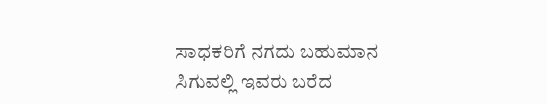ಸಾಧಕರಿಗೆ ನಗದು ಬಹುಮಾನ ಸಿಗುವಲ್ಲಿ ಇವರು ಬರೆದ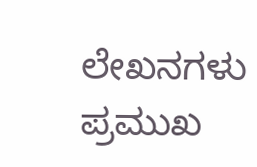ಲೇಖನಗಳು ಪ್ರಮುಖ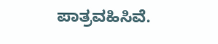ಪಾತ್ರವಹಿಸಿವೆ.